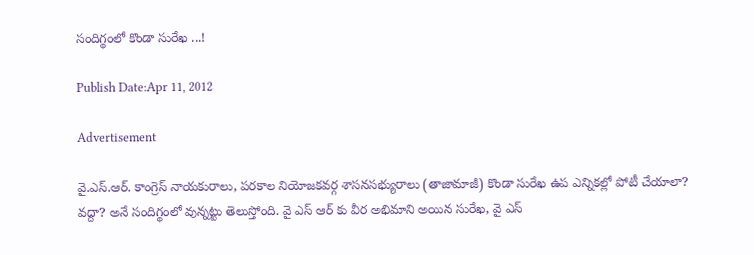సందిగ్థంలో కొండా సురేఖ ...!

Publish Date:Apr 11, 2012

Advertisement

వై.ఎస్.ఆర్. కాంగ్రెస్ నాయకురాలు, పరకాల నియోజకవర్గ శాసనసభ్యురాలు (తాజామాజీ) కొండా సురేఖ ఉప ఎన్నికల్లో పోటీ చేయాలా? వద్దా? అనే సందిగ్థంలో వున్నట్టు తెలుస్తోంది. వై ఎస్ ఆర్ కు వీర అభిమాని అయిన సురేఖ, వై ఎస్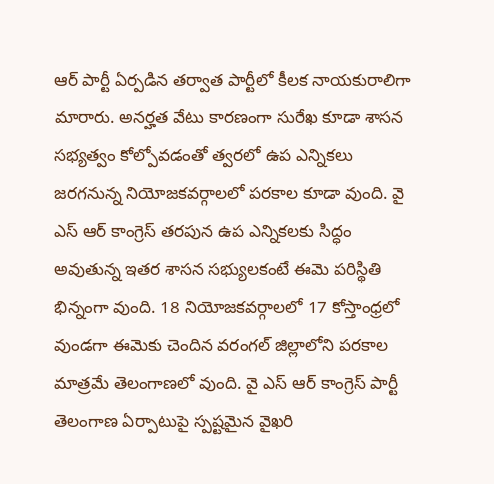ఆర్ పార్టీ ఏర్పడిన తర్వాత పార్టీలో కీలక నాయకురాలిగా మారారు. అనర్హత వేటు కారణంగా సురేఖ కూడా శాసన సభ్యత్వం కోల్పోవడంతో త్వరలో ఉప ఎన్నికలు జరగనున్న నియోజకవర్గాలలో పరకాల కూడా వుంది. వై ఎస్ ఆర్ కాంగ్రెస్ తరపున ఉప ఎన్నికలకు సిద్ధం అవుతున్న ఇతర శాసన సభ్యులకంటే ఈమె పరిస్థితి భిన్నంగా వుంది. 18 నియోజకవర్గాలలో 17 కోస్తాంధ్రలో వుండగా ఈమెకు చెందిన వరంగల్ జిల్లాలోని పరకాల మాత్రమే తెలంగాణలో వుంది. వై ఎస్ ఆర్ కాంగ్రెస్ పార్టీ తెలంగాణ ఏర్పాటుపై స్పష్టమైన వైఖరి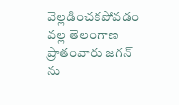వెల్లడించకపోవడం వల్ల తెలంగాణ ప్రాతంవారు జగన్ ను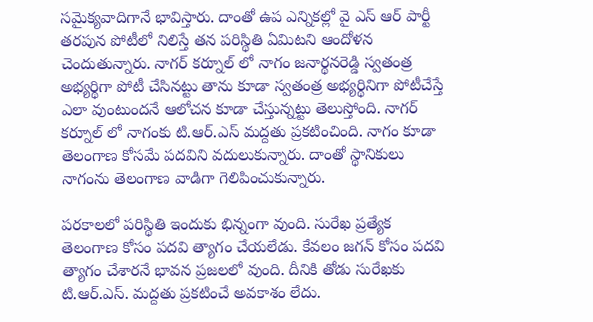సమైక్యవాదిగానే భావిస్తారు. దాంతో ఉప ఎన్నికల్లో వై ఎస్ ఆర్ పార్టీ తరపున పోటీలో నిలిస్తే తన పరిస్థితి ఏమిటని ఆందోళన చెందుతున్నారు. నాగర్ కర్నూల్ లో నాగం జనార్థనరెడ్డి స్వతంత్ర అభ్యర్థిగా పోటీ చేసినట్టు తాను కూడా స్వతంత్ర అభ్యర్థినిగా పోటీచేస్తే ఎలా వుంటుందనే ఆలోచన కూడా చేస్తున్నట్టు తెలుస్తోంది. నాగర్ కర్నూల్ లో నాగంకు టి.ఆర్.ఎస్ మద్దతు ప్రకటించింది. నాగం కూడా తెలంగాణ కోసమే పదవిని వదులుకున్నారు. దాంతో స్థానికులు నాగంను తెలంగాణ వాడిగా గెలిపించుకున్నారు.

పరకాలలో పరిస్థితి ఇందుకు భిన్నంగా వుంది. సురేఖ ప్రత్యేక తెలంగాణ కోసం పదవి త్యాగం చేయలేడు. కేవలం జగన్ కోసం పదవి త్యాగం చేశారనే భావన ప్రజలలో వుంది. దీనికి తోడు సురేఖకు టి.ఆర్.ఎస్. మద్దతు ప్రకటించే అవకాశం లేదు.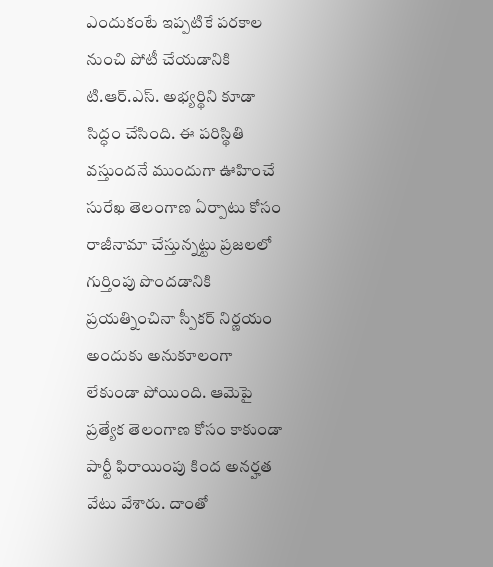ఎందుకంటే ఇప్పటికే పరకాల నుంచి పోటీ చేయడానికి టి.ఆర్.ఎస్. అభ్యర్థిని కూడా సిద్ధం చేసింది. ఈ పరిస్థితి వస్తుందనే ముందుగా ఊహించే సురేఖ తెలంగాణ ఏర్పాటు కోసం రాజీనామా చేస్తున్నట్టు ప్రజలలో గుర్తింపు పొందడానికి ప్రయత్నించినా స్పీకర్ నిర్ణయం అందుకు అనుకూలంగా లేకుండా పోయింది. ఆమెపై ప్రత్యేక తెలంగాణ కోసం కాకుండా పార్టీ ఫిరాయింపు కింద అనర్హత వేటు వేశారు. దాంతో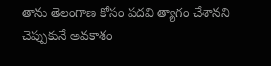తాను తెలంగాణ కోసం పదవి త్యాగం చేశానని చెప్పుకునే అవకాశం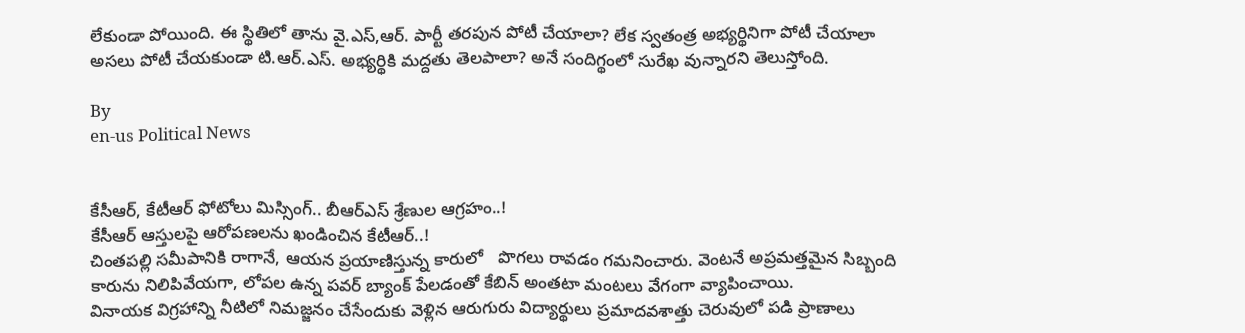లేకుండా పోయింది. ఈ స్థితిలో తాను వై.ఎస్,ఆర్. పార్టీ తరపున పోటీ చేయాలా? లేక స్వతంత్ర అభ్యర్థినిగా పోటీ చేయాలా అసలు పోటీ చేయకుండా టి.ఆర్.ఎస్. అభ్యర్థికి మద్దతు తెలపాలా? అనే సందిగ్థంలో సురేఖ వున్నారని తెలుస్తోంది.

By
en-us Political News


కేసీఆర్, కేటీఆర్ ఫోటోలు మిస్సింగ్.. బీఆర్ఎస్ శ్రేణుల ఆగ్రహం..!
కేసీఆర్‌ ఆస్తులపై ఆరోపణలను ఖండించిన కేటీఆర్‌..!
చింతపల్లి సమీపానికి రాగానే, ఆయన ప్రయాణిస్తున్న కారులో   పొగలు రావడం గమనించారు. వెంటనే అప్రమత్తమైన సిబ్బంది కారును నిలిపివేయగా, లోపల ఉన్న పవర్ బ్యాంక్ పేలడంతో కేబిన్ అంతటా మంటలు వేగంగా వ్యాపించాయి.
వినాయక విగ్రహాన్ని నీటిలో నిమజ్జనం చేసేందుకు వెళ్లిన ఆరుగురు విద్యార్థులు ప్రమాదవశాత్తు చెరువులో పడి ప్రాణాలు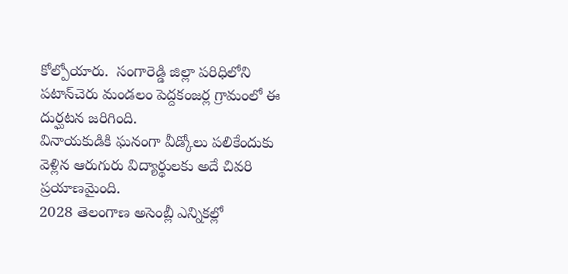కోల్పోయారు.  సంగారెడ్డి జిల్లా పరిధిలోని పటాన్‌చెరు మండలం పెద్దకంజర్ల గ్రామంలో ఈ దుర్ఘటన జరిగింది.
వినాయకుడికి ఘనంగా వీడ్కోలు పలికేందుకు వెళ్లిన ఆరుగురు విద్యార్థులకు అదే చివరి ప్రయాణమైంది.
2028 తెలంగాణ అసెంబ్లీ ఎన్నికల్లో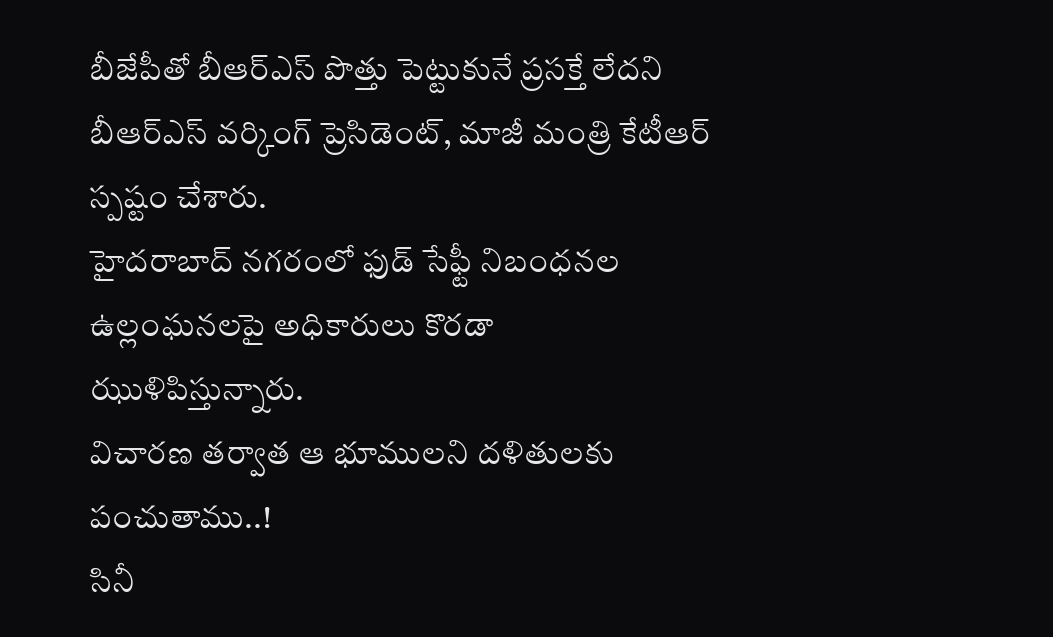బీజేపీతో బీఆర్‌ఎస్‌ పొత్తు పెట్టుకునే ప్రసక్తే లేదని బీఆర్‌ఎస్‌ వర్కింగ్‌ ప్రెసిడెంట్‌, మాజీ మంత్రి కేటీఆర్‌ స్పష్టం చేశారు.
హైదరాబాద్ నగరంలో ఫుడ్ సేఫ్టీ నిబంధనల ఉల్లంఘనలపై అధికారులు కొరడా ఝుళిపిస్తున్నారు.
విచారణ తర్వాత ఆ భూములని దళితులకు పంచుతాము..!
సినీ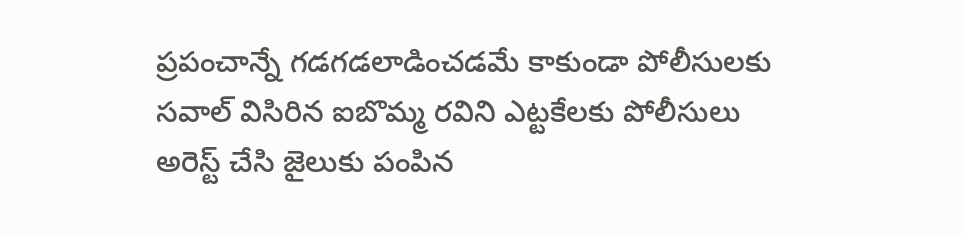ప్రపంచాన్నే గడగడలాడించడమే కాకుండా పోలీసులకు సవాల్ విసిరిన ఐబొమ్మ రవిని ఎట్టకేలకు పోలీసులు అరెస్ట్ చేసి జైలుకు పంపిన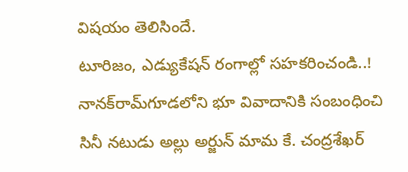విషయం తెలిసిందే.
టూరిజం, ఎడ్యుకేషన్ రంగాల్లో సహకరించండి..!
నానక్‌రామ్‌గూడలోని భూ వివాదానికి సంబంధించి సినీ నటుడు అల్లు అర్జున్ మామ కే. చంద్రశేఖర్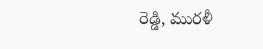రెడ్డి, మురళీ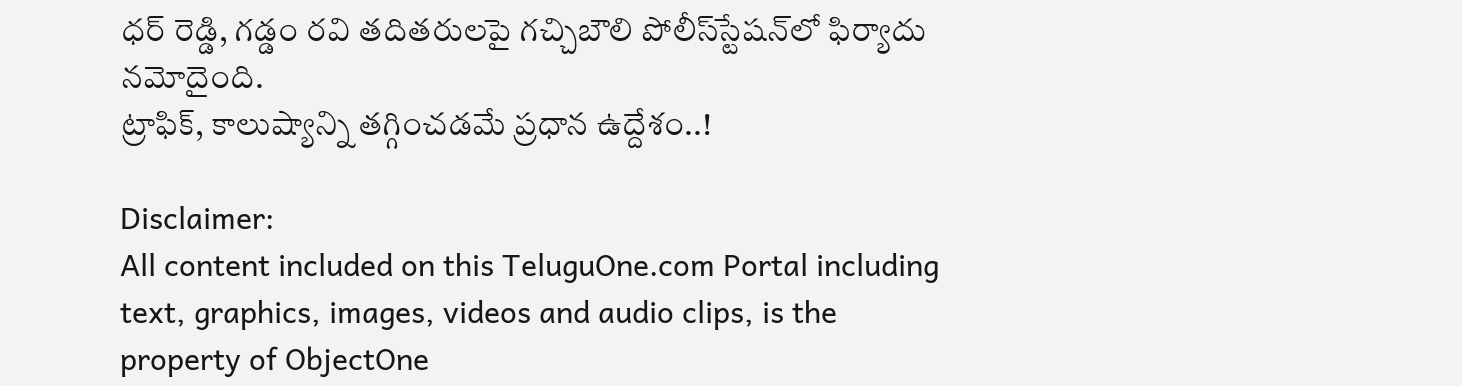ధర్ రెడ్డి, గడ్డం రవి తదితరులపై గచ్చిబౌలి పోలీస్‌స్టేషన్‌లో ఫిర్యాదు నమోదైంది.
ట్రాఫిక్, కాలుష్యాన్ని తగ్గించడమే ప్రధాన ఉద్దేశం..!

Disclaimer:
All content included on this TeluguOne.com Portal including text, graphics, images, videos and audio clips, is the property of ObjectOne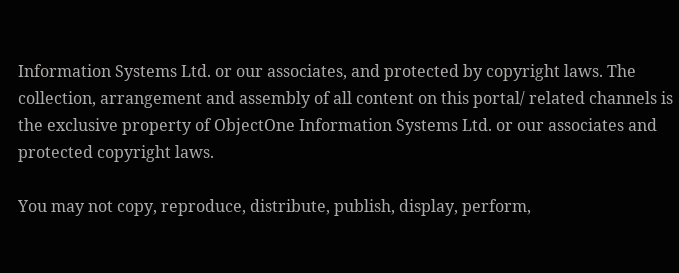Information Systems Ltd. or our associates, and protected by copyright laws. The collection, arrangement and assembly of all content on this portal/ related channels is the exclusive property of ObjectOne Information Systems Ltd. or our associates and protected copyright laws.

You may not copy, reproduce, distribute, publish, display, perform,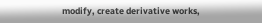modify, create derivative works,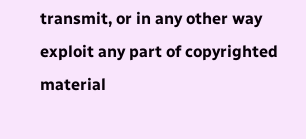transmit, or in any other way exploit any part of copyrighted material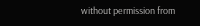without permission from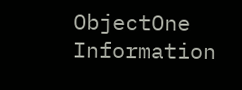ObjectOne Information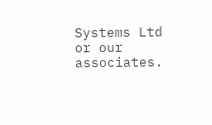Systems Ltd or our associates.